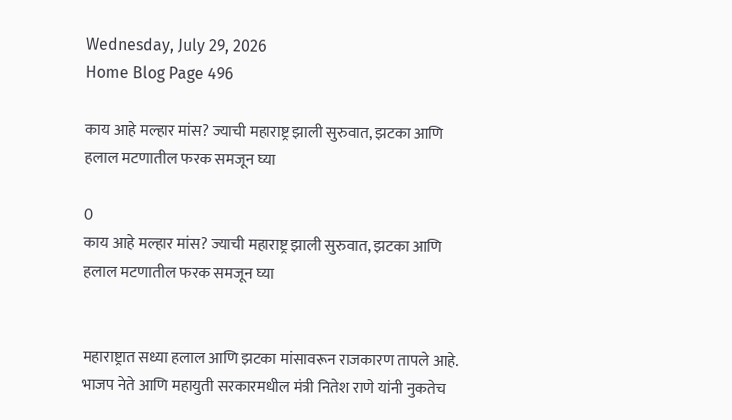Wednesday, July 29, 2026
Home Blog Page 496

काय आहे मल्हार मांस? ज्याची महाराष्ट्र झाली सुरुवात, झटका आणि हलाल मटणातील फरक समजून घ्या

0
काय आहे मल्हार मांस? ज्याची महाराष्ट्र झाली सुरुवात, झटका आणि हलाल मटणातील फरक समजून घ्या


महाराष्ट्रात सध्या हलाल आणि झटका मांसावरून राजकारण तापले आहे. भाजप नेते आणि महायुती सरकारमधील मंत्री नितेश राणे यांनी नुकतेच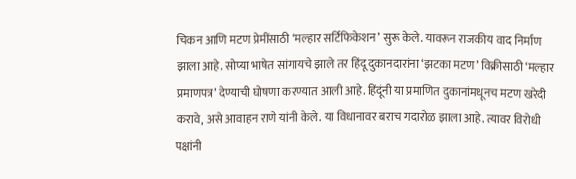चिकन आणि मटण प्रेमींसाठी ‘मल्हार सर्टिफिकेशन’ सुरू केले. यावरून राजकीय वाद निर्माण झाला आहे. सोप्या भाषेत सांगायचे झाले तर हिंदू दुकानदारांना ‘झटका मटण’ विक्रीसाठी ‘मल्हार प्रमाणपत्र’ देण्याची घोषणा करण्यात आली आहे. हिंदूंनी या प्रमाणित दुकानांमधूनच मटण खरेदी करावे, असे आवाहन राणे यांनी केले. या विधानावर बराच गदारोळ झाला आहे. त्यावर विरोधी पक्षांनी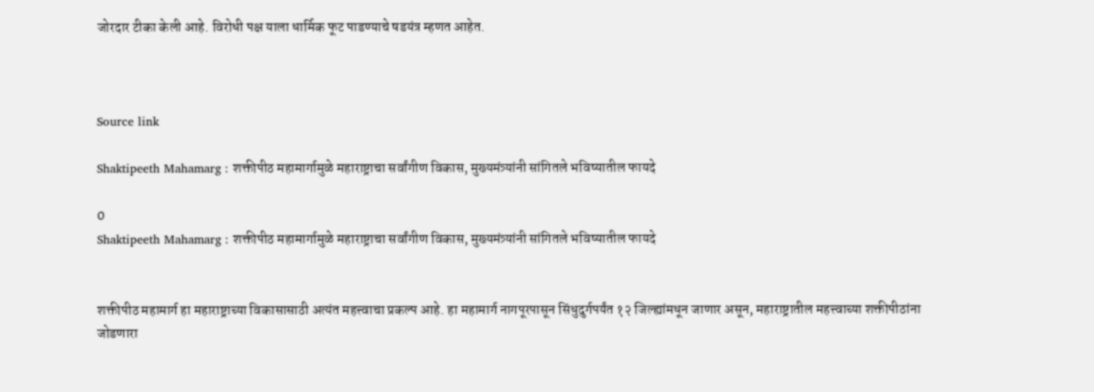जोरदार टीका केली आहे. विरोधी पक्ष याला धार्मिक फूट पाडण्याचे षडयंत्र म्हणत आहेत.



Source link

Shaktipeeth Mahamarg : शक्तीपीठ महामार्गामुळे महाराष्ट्राचा सर्वांगीण विकास, मुख्यमंत्र्यांनी सांगितले भविष्यातील फायदे

0
Shaktipeeth Mahamarg : शक्तीपीठ महामार्गामुळे महाराष्ट्राचा सर्वांगीण विकास, मुख्यमंत्र्यांनी सांगितले भविष्यातील फायदे


शक्तीपीठ महामार्ग हा महाराष्ट्राच्या विकासासाठी अत्यंत महत्त्वाचा प्रकल्प आहे. हा महामार्ग नागपूरपासून सिंधुदुर्गपर्यंत १२ जिल्ह्यांमधून जाणार असून, महाराष्ट्रातील महत्त्वाच्या शक्तीपीठांना जोडणारा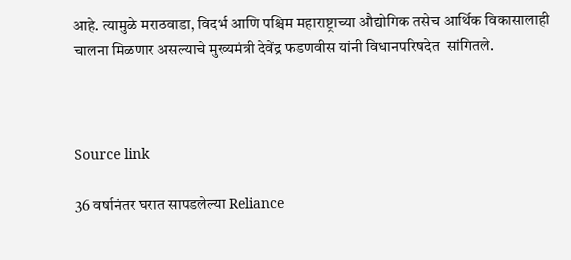आहे. त्यामुळे मराठवाडा, विदर्भ आणि पश्चिम महाराष्ट्राच्या औद्योगिक तसेच आर्थिक विकासालाही चालना मिळणार असल्याचे मुख्यमंत्री देवेंद्र फडणवीस यांनी विधानपरिषदेत  सांगितले.



Source link

36 वर्षानंतर घरात सापडलेल्या Reliance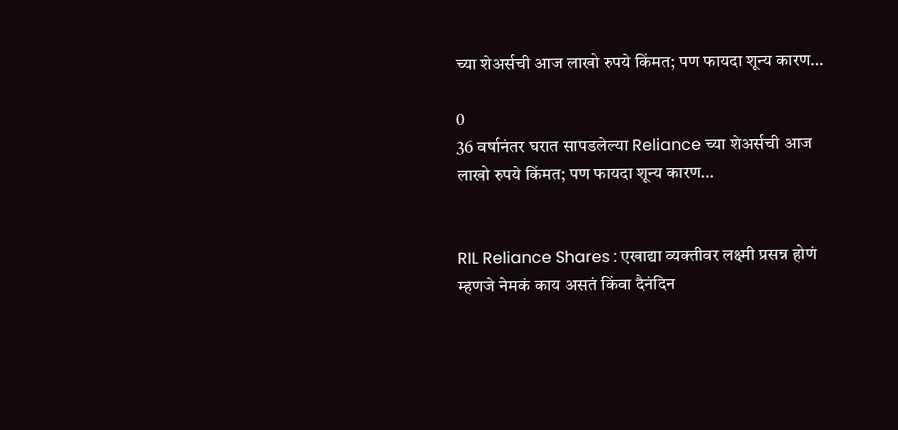च्या शेअर्सची आज लाखो रुपये किंमत; पण फायदा शून्य कारण…

0
36 वर्षानंतर घरात सापडलेल्या Reliance च्या शेअर्सची आज लाखो रुपये किंमत; पण फायदा शून्य कारण…


RIL Reliance Shares : एखाद्या व्यक्तीवर लक्ष्मी प्रसन्न होणं म्हणजे नेमकं काय असतं किंवा दैनंदिन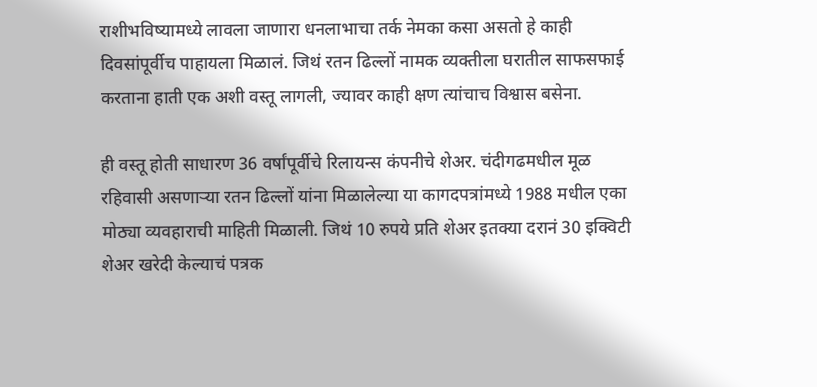राशीभविष्यामध्ये लावला जाणारा धनलाभाचा तर्क नेमका कसा असतो हे काही दिवसांपूर्वीच पाहायला मिळालं. जिथं रतन ढिल्लों नामक व्यक्तीला घरातील साफसफाई करताना हाती एक अशी वस्तू लागली, ज्यावर काही क्षण त्यांचाच विश्वास बसेना.

ही वस्तू होती साधारण 36 वर्षांपूर्वीचे रिलायन्स कंपनीचे शेअर. चंदीगढमधील मूळ रहिवासी असणाऱ्या रतन ढिल्लों यांना मिळालेल्या या कागदपत्रांमध्ये 1988 मधील एका मोठ्या व्यवहाराची माहिती मिळाली. जिथं 10 रुपये प्रति शेअर इतक्या दरानं 30 इक्विटी शेअर खरेदी केल्याचं पत्रक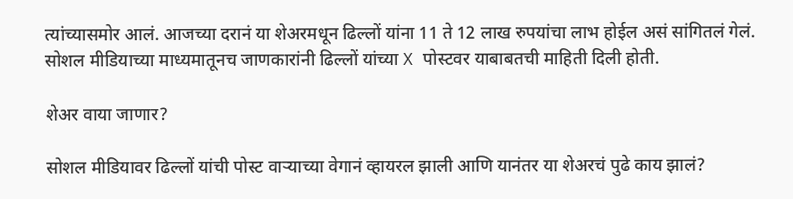त्यांच्यासमोर आलं. आजच्या दरानं या शेअरमधून ढिल्लों यांना 11 ते 12 लाख रुपयांचा लाभ होईल असं सांगितलं गेलं. सोशल मीडियाच्या माध्यमातूनच जाणकारांनी ढिल्लों यांच्या X पोस्टवर याबाबतची माहिती दिली होती.

शेअर वाया जाणार?

सोशल मीडियावर ढिल्लों यांची पोस्ट वाऱ्याच्या वेगानं व्हायरल झाली आणि यानंतर या शेअरचं पुढे काय झालं?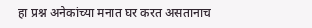हा प्रश्न अनेकांच्या मनात घर करत असतानाच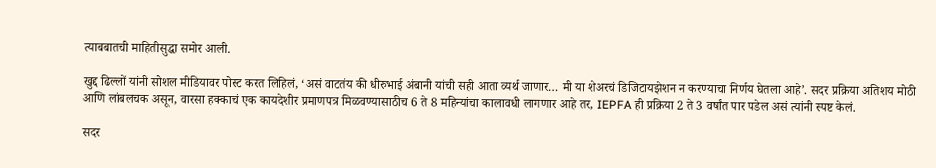त्याबबातची माहितीसुद्धा समोर आली.

खुद्द ढिल्लों यांनी सोशल मीडियावर पोस्ट करत लिहिलं, ‘असं वाटतंय की धीरुभाई अंबानी यांची सही आता व्यर्थ जाणार… मी या शेअरचं डिजिटायझेशन न करण्याचा निर्णय घेतला आहे’. सदर प्रक्रिया अतिशय मोठी आणि लांबलचक असून, वारसा हक्काचं एक कायदेशीर प्रमाणपत्र मिळवण्यासाठीच 6 ते 8 महिन्यांचा कालावधी लागणार आहे तर, IEPFA ही प्रक्रिया 2 ते 3 वर्षांत पार पडेल असं त्यांनी स्पष्ट केलं.

सदर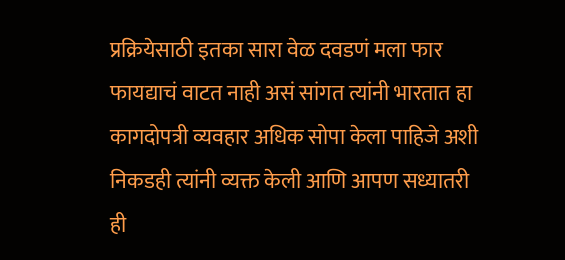प्रक्रियेसाठी इतका सारा वेळ दवडणं मला फार फायद्याचं वाटत नाही असं सांगत त्यांनी भारतात हा कागदोपत्री व्यवहार अधिक सोपा केला पाहिजे अशी निकडही त्यांनी व्यक्त केली आणि आपण सध्यातरी ही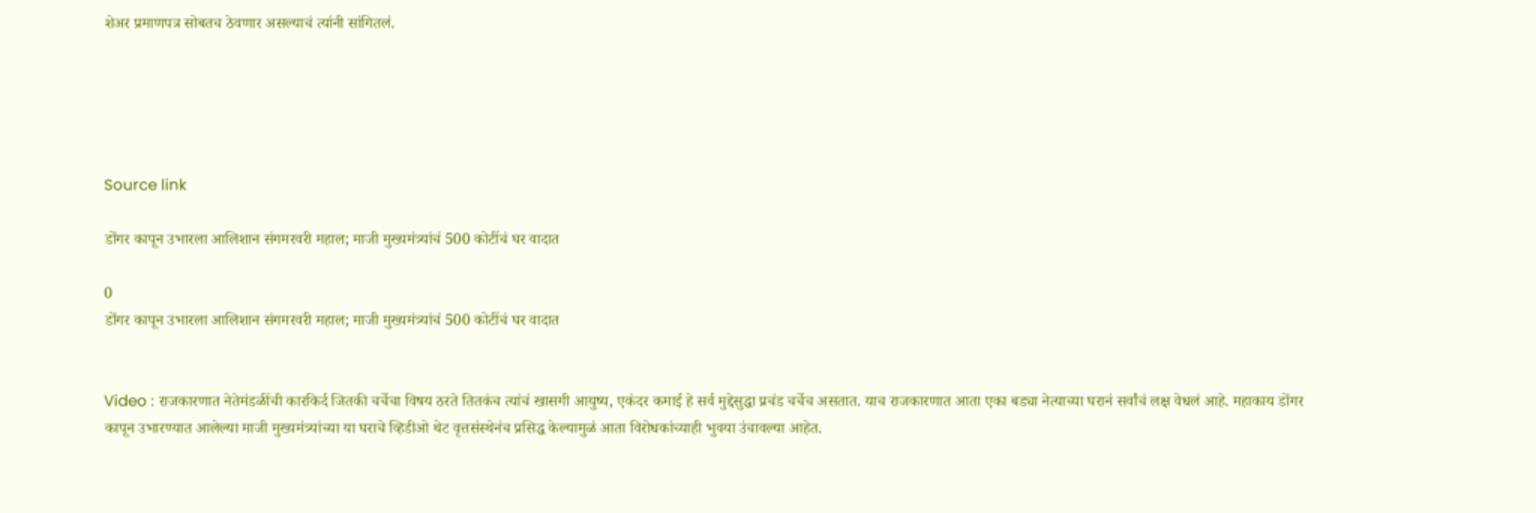शेअर प्रमाणपत्र सोबतच ठेवणार असल्याचं त्यांनी सांगितलं.





Source link

डोंगर कापून उभारला आलिशान संगमरवरी महाल; माजी मुख्यमंत्र्यांचं 500 कोटींचं घर वादात

0
डोंगर कापून उभारला आलिशान संगमरवरी महाल; माजी मुख्यमंत्र्यांचं 500 कोटींचं घर वादात


Video : राजकारणात नेतेमंडळींची कारकिर्द जितकी चर्चेचा विषय ठरते तितकंच त्यांचं खासगी आयुष्य, एकंदर कमाई हे सर्व मुद्देसुद्धा प्रचंड चर्चेच असतात. याच राजकारणात आता एका बड्या नेत्याच्या घरानं सर्वांचं लक्ष वेधलं आहे. महाकाय डोंगर कापून उभारण्यात आलेल्या माजी मुख्यमंत्र्यांच्या या घराचे व्हिडीओ थेट वृत्तसंस्थेनंच प्रसिद्ध केल्यामुळं आता विरोधकांच्याही भुवया उंचावल्या आहेत.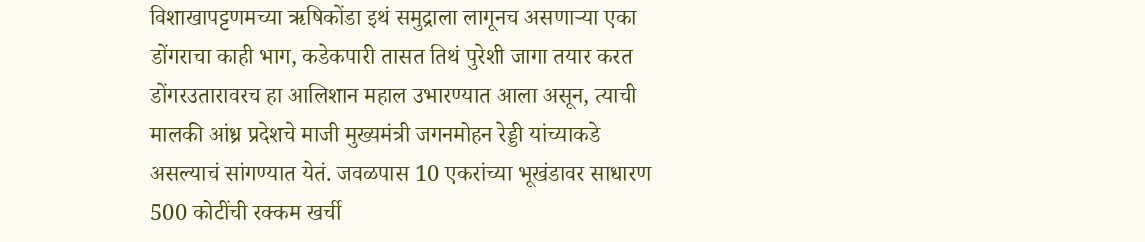विशाखापट्टणमच्या ऋषिकोंडा इथं समुद्राला लागूनच असणाऱ्या एका डोंगराचा काही भाग, कडेकपारी तासत तिथं पुरेशी जागा तयार करत डोंगरउतारावरच हा आलिशान महाल उभारण्यात आला असून, त्याची मालकी आंध्र प्रदेशचे माजी मुख्यमंत्री जगनमोहन रेड्डी यांच्याकडे असल्याचं सांगण्यात येतं. जवळपास 10 एकरांच्या भूखंडावर साधारण 500 कोटींची रक्कम खर्ची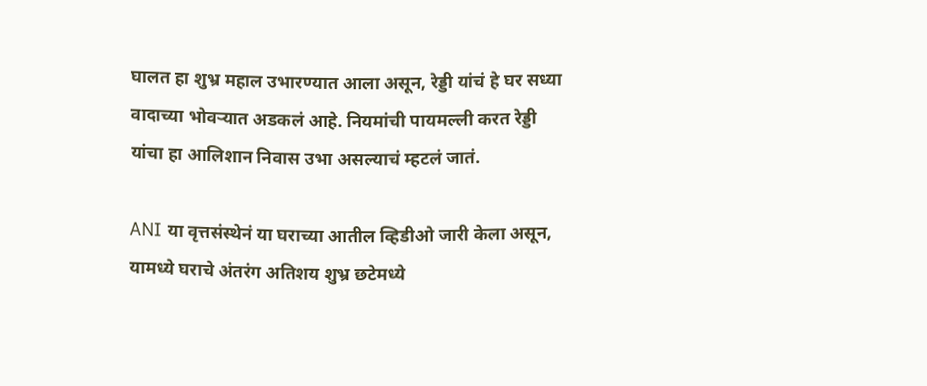घालत हा शुभ्र महाल उभारण्यात आला असून, रेड्डी यांचं हे घर सध्या वादाच्या भोवऱ्यात अडकलं आहे. नियमांची पायमल्ली करत रेड्डी यांचा हा आलिशान निवास उभा असल्याचं म्हटलं जातं.

ANI या वृत्तसंस्थेनं या घराच्या आतील व्हिडीओ जारी केला असून, यामध्ये घराचे अंतरंग अतिशय शुभ्र छटेमध्ये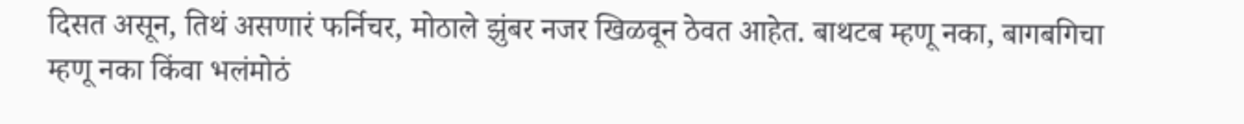दिसत असून, तिथं असणारं फर्निचर, मोठाले झुंबर नजर खिळवून ठेवत आहेत. बाथटब म्हणू नका, बागबगिचा म्हणू नका किंवा भलंमोठं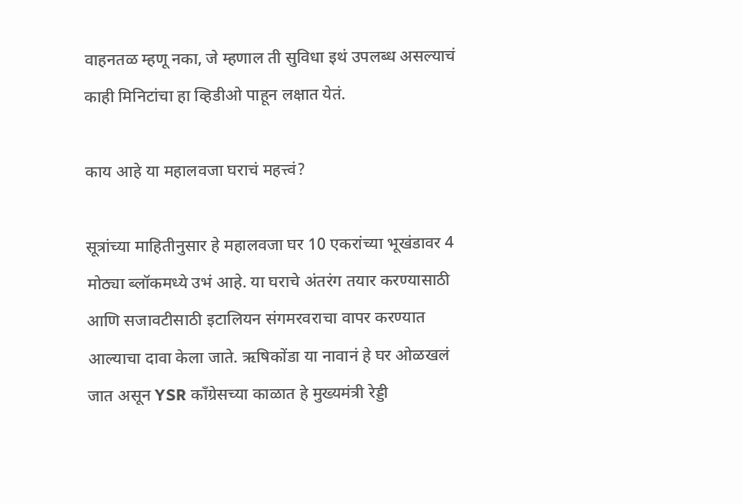वाहनतळ म्हणू नका, जे म्हणाल ती सुविधा इथं उपलब्ध असल्याचं काही मिनिटांचा हा व्हिडीओ पाहून लक्षात येतं.

काय आहे या महालवजा घराचं महत्त्वं?

सूत्रांच्या माहितीनुसार हे महालवजा घर 10 एकरांच्या भूखंडावर 4 मोठ्या ब्लॉकमध्ये उभं आहे. या घराचे अंतरंग तयार करण्यासाठी आणि सजावटीसाठी इटालियन संगमरवराचा वापर करण्यात आल्याचा दावा केला जाते. ऋषिकोंडा या नावानं हे घर ओळखलं जात असून YSR काँग्रेसच्या काळात हे मुख्यमंत्री रेड्डी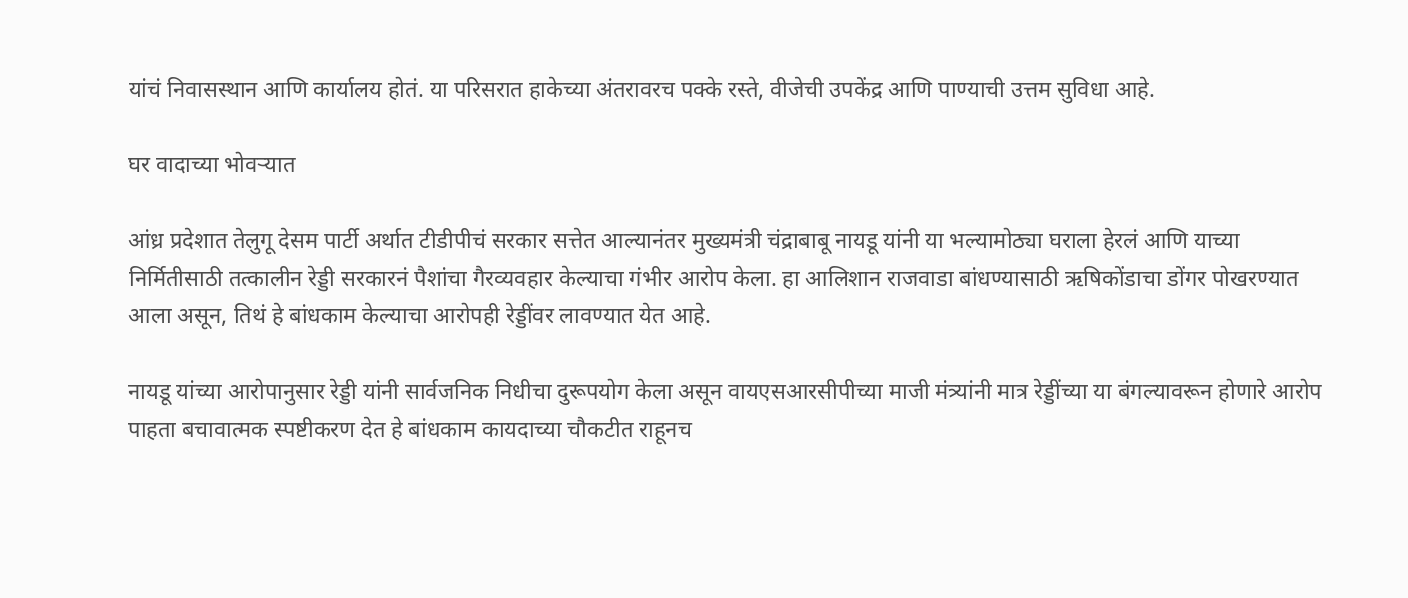यांचं निवासस्थान आणि कार्यालय होतं. या परिसरात हाकेच्या अंतरावरच पक्के रस्ते, वीजेची उपकेंद्र आणि पाण्याची उत्तम सुविधा आहे.

घर वादाच्या भोवऱ्यात

आंध्र प्रदेशात तेलुगू देसम पार्टी अर्थात टीडीपीचं सरकार सत्तेत आल्यानंतर मुख्यमंत्री चंद्राबाबू नायडू यांनी या भल्यामोठ्या घराला हेरलं आणि याच्या निर्मितीसाठी तत्कालीन रेड्डी सरकारनं पैशांचा गैरव्यवहार केल्याचा गंभीर आरोप केला. हा आलिशान राजवाडा बांधण्यासाठी ऋषिकोंडाचा डोंगर पोखरण्यात आला असून, तिथं हे बांधकाम केल्याचा आरोपही रेड्डींवर लावण्यात येत आहे.

नायडू यांच्या आरोपानुसार रेड्डी यांनी सार्वजनिक निधीचा दुरूपयोग केला असून वायएसआरसीपीच्या माजी मंत्र्यांनी मात्र रेड्डींच्या या बंगल्यावरून होणारे आरोप पाहता बचावात्मक स्पष्टीकरण देत हे बांधकाम कायदाच्या चौकटीत राहूनच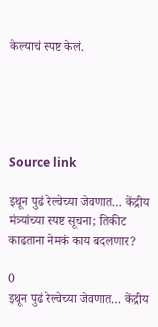केल्याचं स्पष्ट केलं.





Source link

इथून पुढं रेल्वेच्या जेवणात… केंद्रीय मंत्र्यांच्या स्पष्ट सूचना; तिकीट काढताना नेमकं काय बदलणार?

0
इथून पुढं रेल्वेच्या जेवणात… केंद्रीय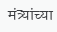मंत्र्यांच्या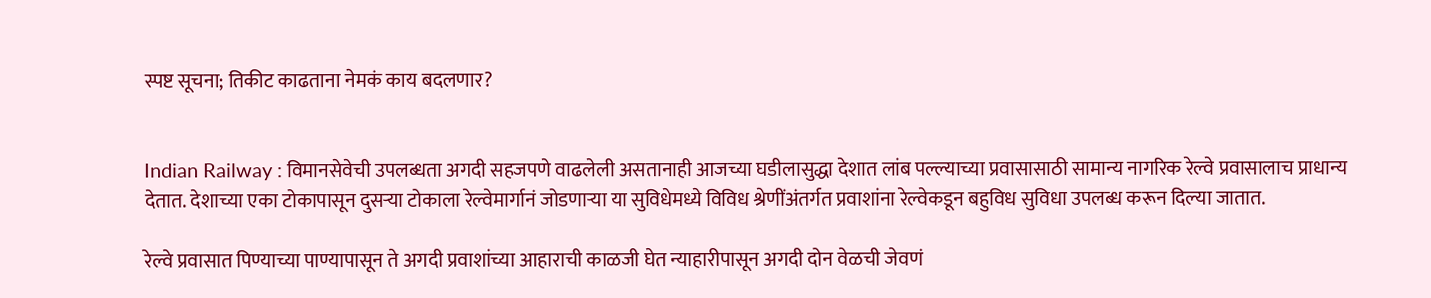स्पष्ट सूचना; तिकीट काढताना नेमकं काय बदलणार?


Indian Railway : विमानसेवेची उपलब्धता अगदी सहजपणे वाढलेली असतानाही आजच्या घडीलासुद्धा देशात लांब पल्ल्याच्या प्रवासासाठी सामान्य नागरिक रेल्वे प्रवासालाच प्राधान्य देतात. देशाच्या एका टोकापासून दुसऱ्या टोकाला रेल्वेमार्गानं जोडणाऱ्या या सुविधेमध्ये विविध श्रेणींअंतर्गत प्रवाशांना रेल्वेकडून बहुविध सुविधा उपलब्ध करून दिल्या जातात.

रेल्वे प्रवासात पिण्याच्या पाण्यापासून ते अगदी प्रवाशांच्या आहाराची काळजी घेत न्याहारीपासून अगदी दोन वेळची जेवणं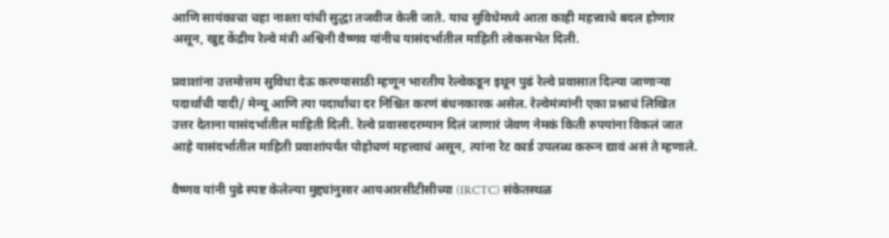आणि सायंकाचा चहा नाश्ता यांची सुद्धा तजवीज केली जाते. याच सुविधेमध्ये आता काही महत्त्वाचे बदल होणार असून, खुद्द केंद्रीय रेल्वे मंत्री अश्विनी वैष्णव यांनीच यासंदर्भातील माहिती लोकसभेत दिली.

प्रवाशांना उत्तमोत्तम सुविधा देऊ करण्यासाठी म्हणून भारतीय रेल्वेकडून इथून पुढं रेल्वे प्रवासात दिल्या जाणाऱ्या पदार्थांची यादी/ मेन्यू आणि त्या पदार्थांचा दर निश्चित करणं बंधनकारक असेल. रेल्वेमंत्र्यांनी एका प्रश्नाचं लिखित उत्तर देताना यासंदर्भातील माहिती दिली. रेल्वे प्रवासादरम्यान दिलं जाणारं जेवण नेमकं किती रुपयांना विकलं जात आहे यासंदर्भातील माहिती प्रवाशांपर्यंत पोहोचणं महत्त्वाचं असून, त्यांना रेट कार्ड उपलब्ध करून द्यावं असं ते म्हणाले.

वैष्णव यांनी पुढे स्पष्ट केलेल्या मुद्द्यांनुसार आयआरसीटीसीच्या (IRCTC) संकेतस्थळ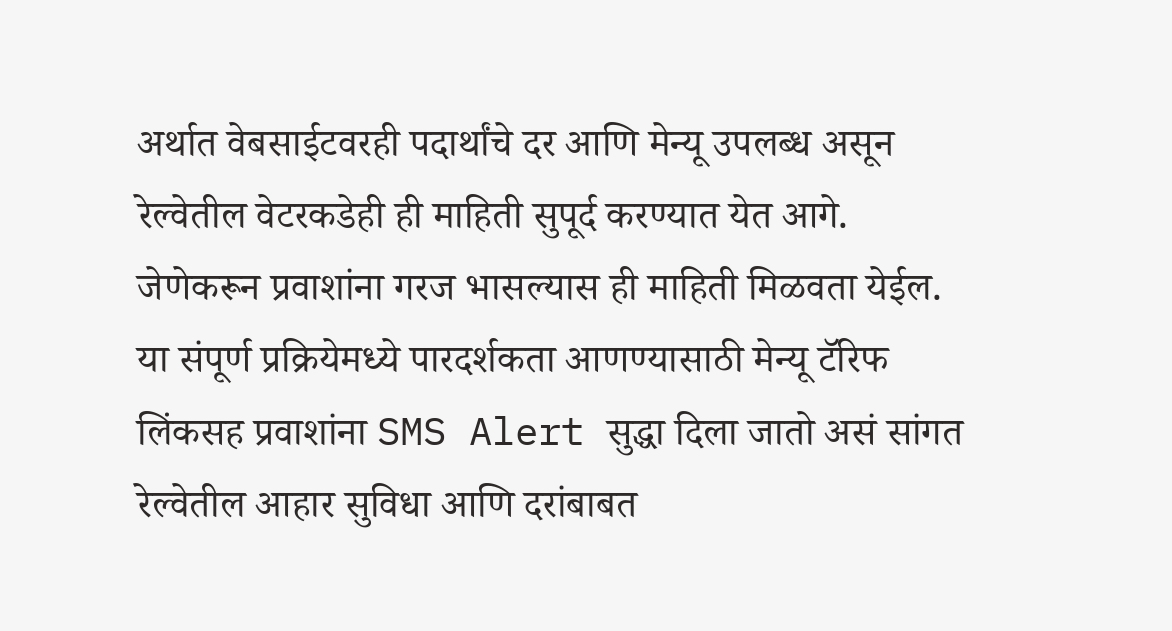अर्थात वेबसाईटवरही पदार्थांचे दर आणि मेन्यू उपलब्ध असून रेल्वेतील वेटरकडेही ही माहिती सुपूर्द करण्यात येत आगे. जेणेकरून प्रवाशांना गरज भासल्यास ही माहिती मिळवता येईल. या संपूर्ण प्रक्रियेमध्ये पारदर्शकता आणण्यासाठी मेन्यू टॅरिफ लिंकसह प्रवाशांना SMS Alert सुद्धा दिला जातो असं सांगत रेल्वेतील आहार सुविधा आणि दरांबाबत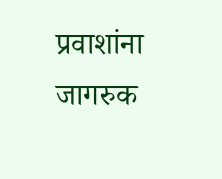प्रवाशांना जागरुक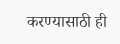करण्यासाठी ही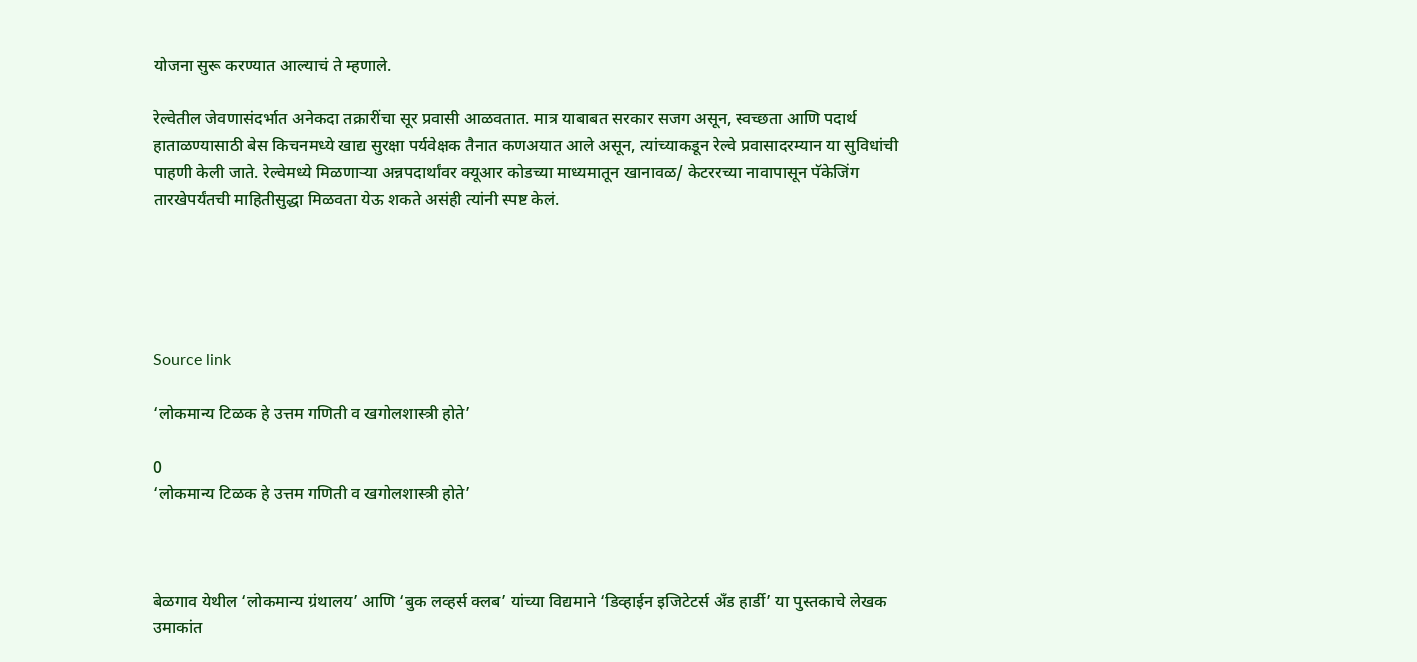योजना सुरू करण्यात आल्याचं ते म्हणाले.

रेल्वेतील जेवणासंदर्भात अनेकदा तक्रारींचा सूर प्रवासी आळवतात. मात्र याबाबत सरकार सजग असून, स्वच्छता आणि पदार्थ हाताळण्यासाठी बेस किचनमध्ये खाद्य सुरक्षा पर्यवेक्षक तैनात कणअयात आले असून, त्यांच्याकडून रेल्वे प्रवासादरम्यान या सुविधांची पाहणी केली जाते. रेल्वेमध्ये मिळणाऱ्या अन्नपदार्थांवर क्यूआर कोडच्या माध्यमातून खानावळ/ केटररच्या नावापासून पॅकेजिंग तारखेपर्यंतची माहितीसुद्धा मिळवता येऊ शकते असंही त्यांनी स्पष्ट केलं.





Source link

‘लोकमान्य टिळक हे उत्तम गणिती व खगोलशास्त्री होते’

0
‘लोकमान्य टिळक हे उत्तम गणिती व खगोलशास्त्री होते’



बेळगाव येथील ‘लोकमान्य ग्रंथालय’ आणि ‘बुक लव्हर्स क्लब’ यांच्या विद्यमाने ‘डिव्हाईन इजिटेटर्स अँड हार्डी’ या पुस्तकाचे लेखक उमाकांत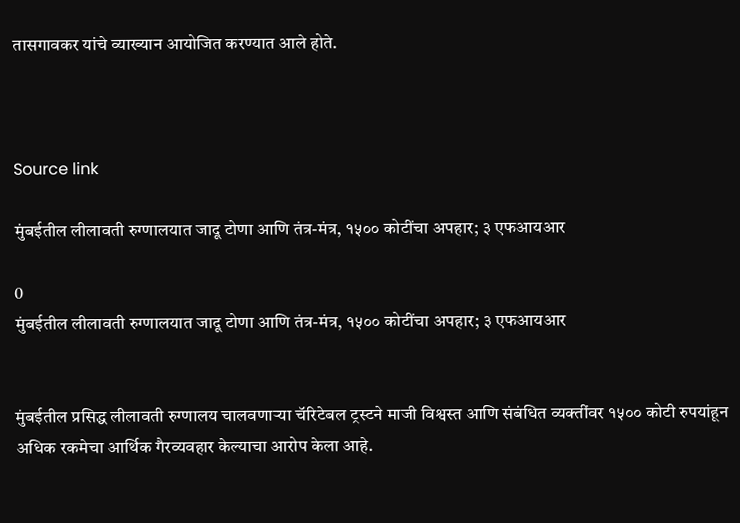तासगावकर यांचे व्याख्यान आयोजित करण्यात आले होते.



Source link

मुंबईतील लीलावती रुग्णालयात जादू टोणा आणि तंत्र-मंत्र, १५०० कोटींचा अपहार; ३ एफआयआर

0
मुंबईतील लीलावती रुग्णालयात जादू टोणा आणि तंत्र-मंत्र, १५०० कोटींचा अपहार; ३ एफआयआर


मुंबईतील प्रसिद्ध लीलावती रुग्णालय चालवणाऱ्या चॅरिटेबल ट्रस्टने माजी विश्वस्त आणि संबंधित व्यक्तींवर १५०० कोटी रुपयांहून अधिक रकमेचा आर्थिक गैरव्यवहार केल्याचा आरोप केला आहे.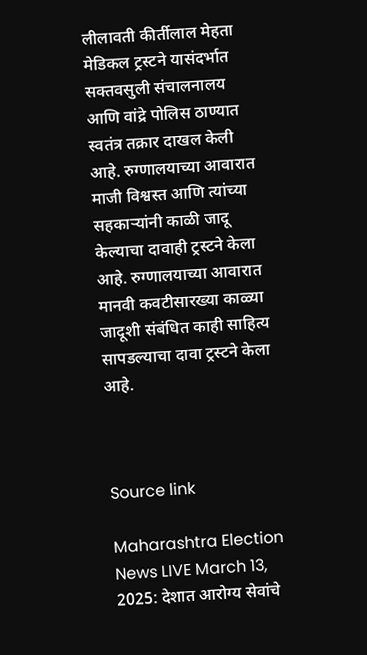लीलावती कीर्तीलाल मेहता मेडिकल ट्रस्टने यासंदर्भात सक्तवसुली संचालनालय आणि वांद्रे पोलिस ठाण्यात स्वतंत्र तक्रार दाखल केली आहे. रुग्णालयाच्या आवारात माजी विश्वस्त आणि त्यांच्या सहकाऱ्यांनी काळी जादू केल्याचा दावाही ट्रस्टने केला आहे. रुग्णालयाच्या आवारात मानवी कवटीसारख्या काळ्या जादूशी संबंधित काही साहित्य सापडल्याचा दावा ट्रस्टने केला आहे.



Source link

Maharashtra Election News LIVE March 13, 2025: देशात आरोग्य सेवांचे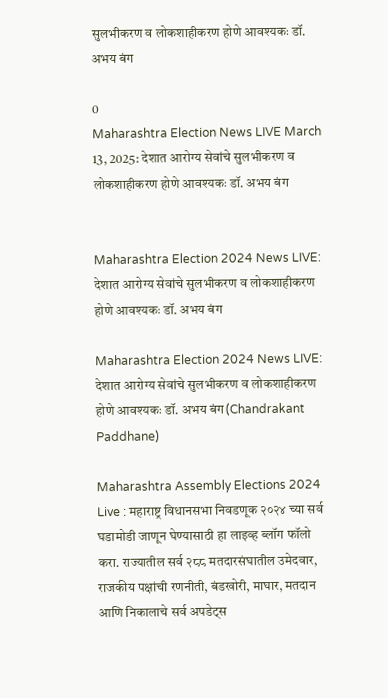सुलभीकरण व लोकशाहीकरण होणे आवश्यकः डॉ. अभय बंग

0
Maharashtra Election News LIVE March 13, 2025: देशात आरोग्य सेवांचे सुलभीकरण व लोकशाहीकरण होणे आवश्यकः डॉ. अभय बंग


Maharashtra Election 2024 News LIVE: देशात आरोग्य सेवांचे सुलभीकरण व लोकशाहीकरण होणे आवश्यकः डॉ. अभय बंग

Maharashtra Election 2024 News LIVE: देशात आरोग्य सेवांचे सुलभीकरण व लोकशाहीकरण होणे आवश्यकः डॉ. अभय बंग(Chandrakant Paddhane)

Maharashtra Assembly Elections 2024 Live : महाराष्ट्र विधानसभा निवडणूक २०२४ च्या सर्व घडामोडी जाणून घेण्यासाठी हा लाइव्ह ब्लॉग फॉलो करा. राज्यातील सर्व २८८ मतदारसंघातील उमेदवार, राजकीय पक्षांची रणनीती, बंडखोरी, माघार, मतदान आणि निकालाचे सर्व अपडेट्स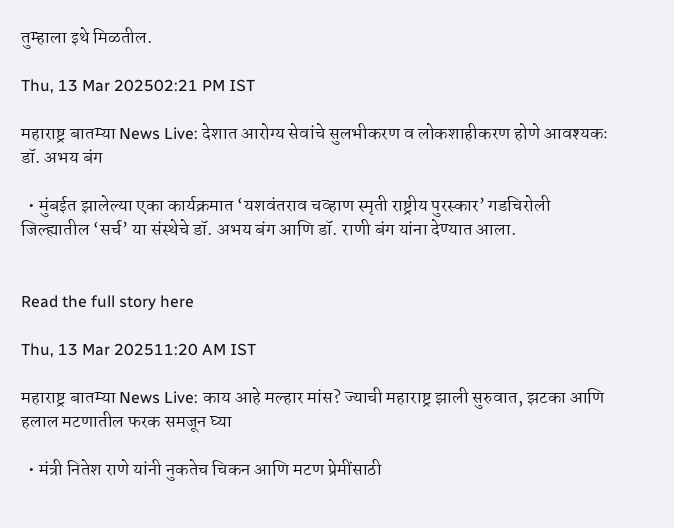तुम्हाला इथे मिळतील.

Thu, 13 Mar 202502:21 PM IST

महाराष्ट्र बातम्या News Live: देशात आरोग्य सेवांचे सुलभीकरण व लोकशाहीकरण होणे आवश्यकः डॉ. अभय बंग

  • मुंबईत झालेल्या एका कार्यक्रमात ‘यशवंतराव चव्हाण स्मृती राष्ट्रीय पुरस्कार’ गडचिरोली जिल्ह्यातील ‘सर्च’ या संस्थेचे डॉ. अभय बंग आणि डॉ. राणी बंग यांना देण्यात आला.


Read the full story here

Thu, 13 Mar 202511:20 AM IST

महाराष्ट्र बातम्या News Live: काय आहे मल्हार मांस? ज्याची महाराष्ट्र झाली सुरुवात, झटका आणि हलाल मटणातील फरक समजून घ्या

  • मंत्री नितेश राणे यांनी नुकतेच चिकन आणि मटण प्रेमींसाठी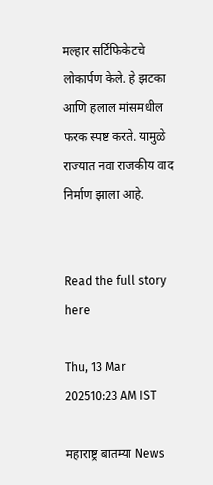मल्हार सर्टिफिकेटचे लोकार्पण केले. हे झटका आणि हलाल मांसमधील फरक स्पष्ट करते. यामुळे राज्यात नवा राजकीय वाद निर्माण झाला आहे.


Read the full story here

Thu, 13 Mar 202510:23 AM IST

महाराष्ट्र बातम्या News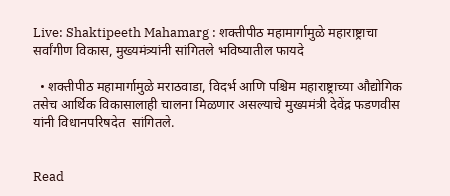Live: Shaktipeeth Mahamarg : शक्तीपीठ महामार्गामुळे महाराष्ट्राचा सर्वांगीण विकास, मुख्यमंत्र्यांनी सांगितले भविष्यातील फायदे

  • शक्तीपीठ महामार्गामुळे मराठवाडा, विदर्भ आणि पश्चिम महाराष्ट्राच्या औद्योगिक तसेच आर्थिक विकासालाही चालना मिळणार असल्याचे मुख्यमंत्री देवेंद्र फडणवीस यांनी विधानपरिषदेत  सांगितले.


Read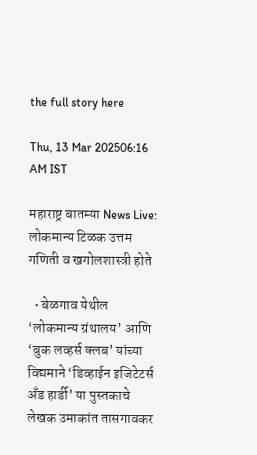the full story here

Thu, 13 Mar 202506:16 AM IST

महाराष्ट्र बातम्या News Live: लोकमान्य टिळक उत्तम गणिती व खगोलशास्त्री होते

  • बेळगाव येथील ‘लोकमान्य ग्रंथालय’ आणि ‘बुक लव्हर्स क्लब’ यांच्या विद्यमाने ‘डिव्हाईन इजिटेटर्स अँड हार्डी’ या पुस्तकाचे लेखक उमाकांत तासगावकर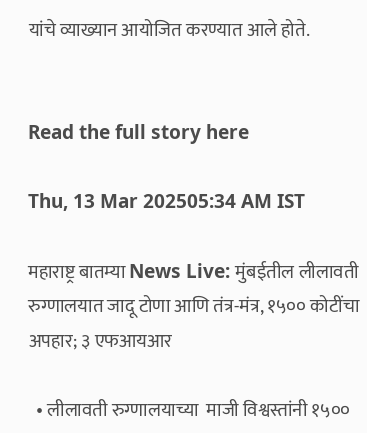यांचे व्याख्यान आयोजित करण्यात आले होते.


Read the full story here

Thu, 13 Mar 202505:34 AM IST

महाराष्ट्र बातम्या News Live: मुंबईतील लीलावती रुग्णालयात जादू टोणा आणि तंत्र-मंत्र, १५०० कोटींचा अपहार; ३ एफआयआर

  • लीलावती रुग्णालयाच्या  माजी विश्वस्तांनी १५००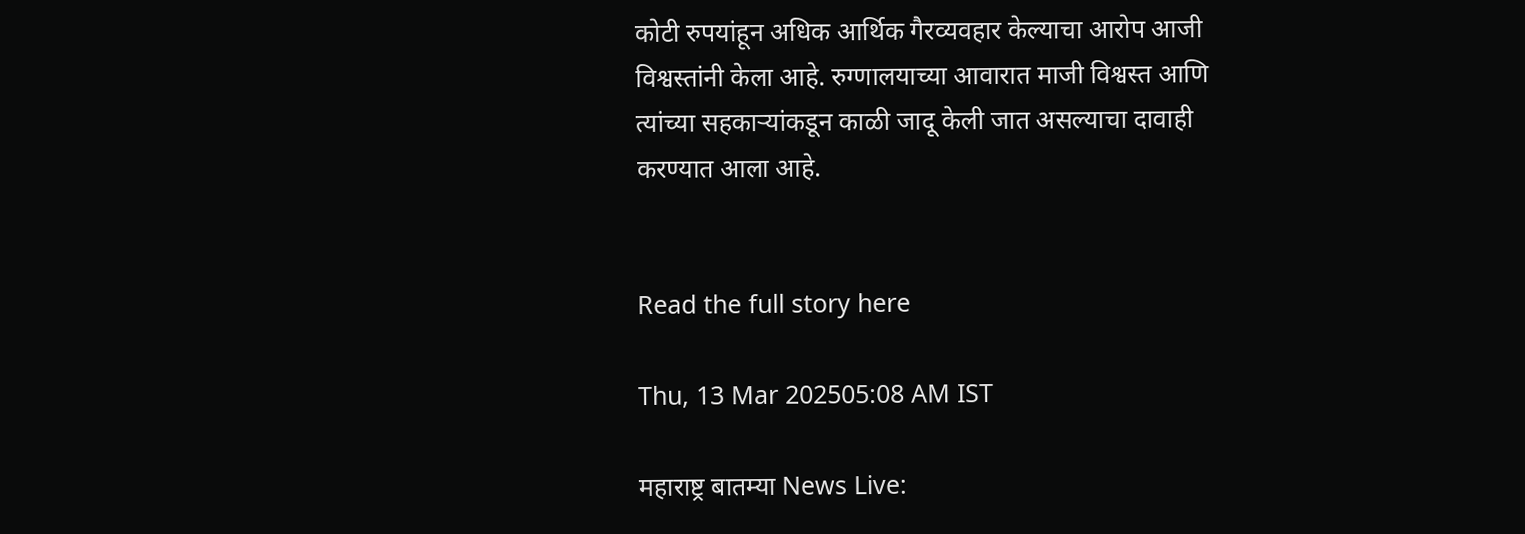कोटी रुपयांहून अधिक आर्थिक गैरव्यवहार केल्याचा आरोप आजी विश्वस्तांनी केला आहे. रुग्णालयाच्या आवारात माजी विश्वस्त आणि त्यांच्या सहकाऱ्यांकडून काळी जादू केली जात असल्याचा दावाही करण्यात आला आहे.


Read the full story here

Thu, 13 Mar 202505:08 AM IST

महाराष्ट्र बातम्या News Live: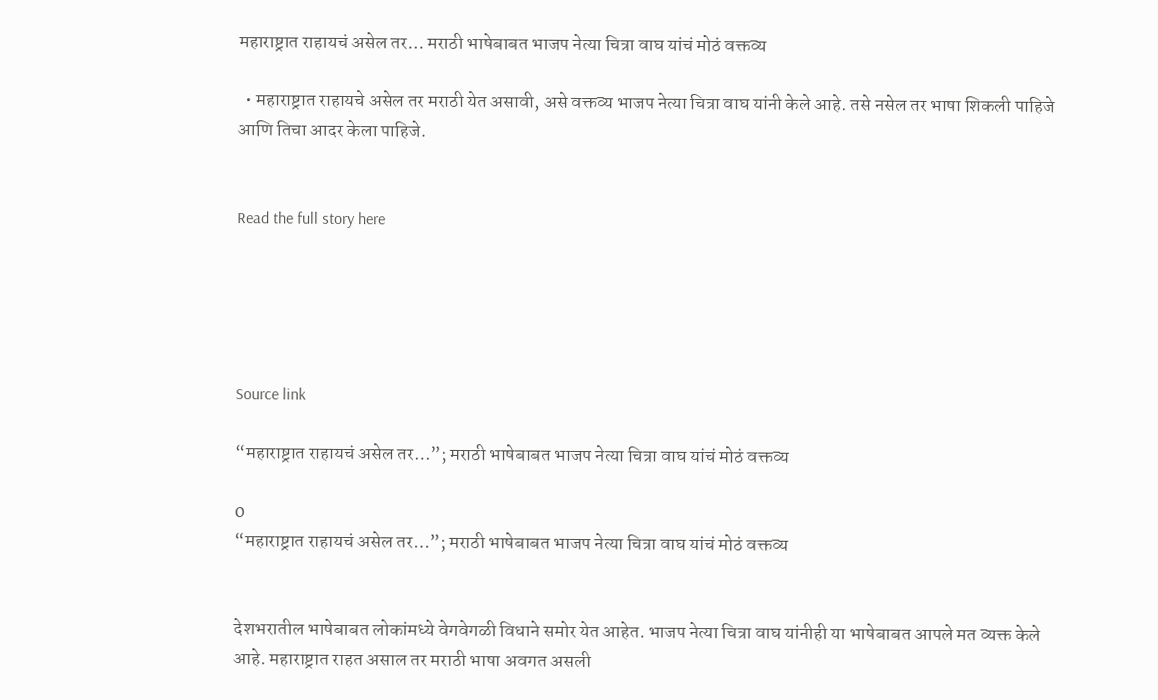महाराष्ट्रात राहायचं असेल तर… मराठी भाषेबाबत भाजप नेत्या चित्रा वाघ यांचं मोठं वक्तव्य

  • महाराष्ट्रात राहायचे असेल तर मराठी येत असावी, असे वक्तव्य भाजप नेत्या चित्रा वाघ यांनी केले आहे. तसे नसेल तर भाषा शिकली पाहिजे आणि तिचा आदर केला पाहिजे.


Read the full story here





Source link

“महाराष्ट्रात राहायचं असेल तर…”; मराठी भाषेबाबत भाजप नेत्या चित्रा वाघ यांचं मोठं वक्तव्य

0
“महाराष्ट्रात राहायचं असेल तर…”; मराठी भाषेबाबत भाजप नेत्या चित्रा वाघ यांचं मोठं वक्तव्य


देशभरातील भाषेबाबत लोकांमध्ये वेगवेगळी विधाने समोर येत आहेत. भाजप नेत्या चित्रा वाघ यांनीही या भाषेबाबत आपले मत व्यक्त केले आहे. महाराष्ट्रात राहत असाल तर मराठी भाषा अवगत असली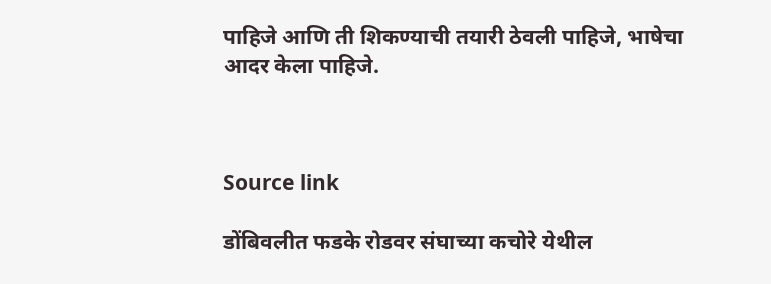पाहिजे आणि ती शिकण्याची तयारी ठेवली पाहिजे, भाषेचा आदर केला पाहिजे.



Source link

डोंबिवलीत फडके रोडवर संघाच्या कचोरे येथील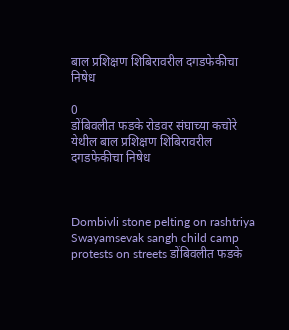बाल प्रशिक्षण शिबिरावरील दगडफेकीचा निषेध

0
डोंबिवलीत फडके रोडवर संघाच्या कचोरे येथील बाल प्रशिक्षण शिबिरावरील दगडफेकीचा निषेध



Dombivli stone pelting on rashtriya Swayamsevak sangh child camp protests on streets डोंबिवलीत फडके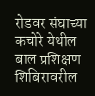रोडवर संघाच्या कचोरे येथील बाल प्रशिक्षण शिबिरावरील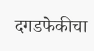दगडफेकीचा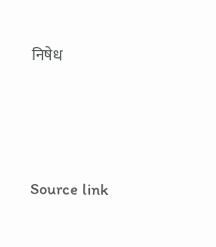निषेध





Source link